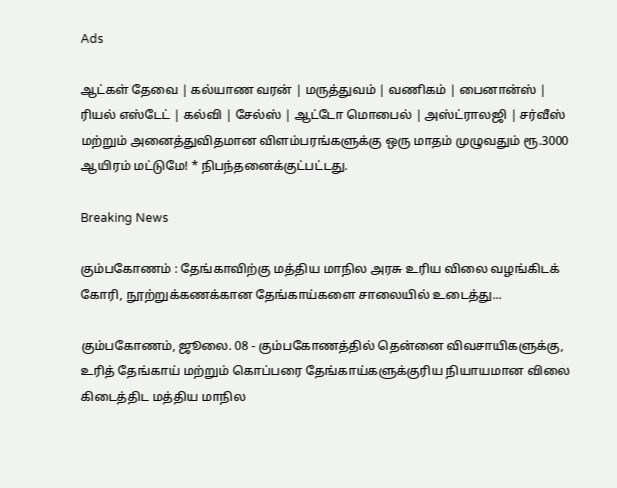Ads

ஆட்கள் தேவை | கல்யாண வரன் | மருத்துவம் | வணிகம் | பைனான்ஸ் | ரியல் எஸ்டேட் | கல்வி | சேல்ஸ் | ஆட்டோ மொபைல் | அஸ்ட்ராலஜி | சர்வீஸ் மற்றும் அனைத்துவிதமான விளம்பரங்களுக்கு ஒரு மாதம் முழுவதும் ரூ.3000 ஆயிரம் மட்டுமே! * நிபந்தனைக்குட்பட்டது.

Breaking News

கும்பகோணம் : தேங்காவிற்கு மத்திய மாநில அரசு உரிய விலை வழங்கிடக் கோரி, நூற்றுக்கணக்கான தேங்காய்களை சாலையில் உடைத்து...

கும்பகோணம், ஜூலை. 08 - கும்பகோணத்தில் தென்னை விவசாயிகளுக்கு, உரித் தேங்காய் மற்றும் கொப்பரை தேங்காய்களுக்குரிய நியாயமான விலை கிடைத்திட மத்திய மாநில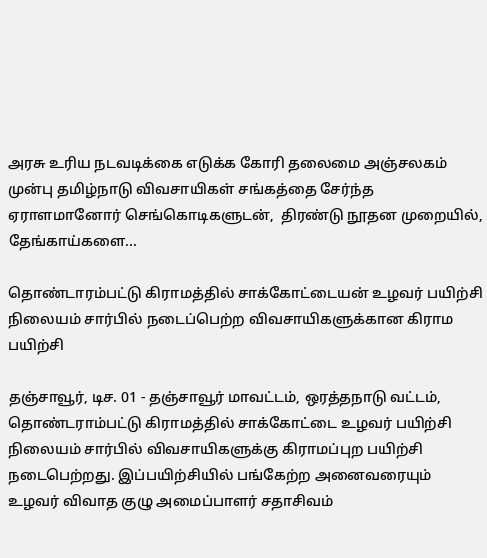அரசு உரிய நடவடிக்கை எடுக்க கோரி தலைமை அஞ்சலகம் முன்பு தமிழ்நாடு விவசாயிகள் சங்கத்தை சேர்ந்த ஏராளமானோர் செங்கொடிகளுடன்,  திரண்டு நூதன முறையில், தேங்காய்களை...

தொண்டாரம்பட்டு கிராமத்தில் சாக்கோட்டையன் உழவர் பயிற்சி நிலையம் சார்பில் நடைப்பெற்ற விவசாயிகளுக்கான கிராம பயிற்சி

தஞ்சாவூர், டிச. 01 - தஞ்சாவூர் மாவட்டம், ஒரத்தநாடு வட்டம், தொண்டராம்பட்டு கிராமத்தில் சாக்கோட்டை உழவர் பயிற்சி நிலையம் சார்பில் விவசாயிகளுக்கு கிராமப்புற பயிற்சி நடைபெற்றது. இப்பயிற்சியில் பங்கேற்ற அனைவரையும் உழவர் விவாத குழு அமைப்பாளர் சதாசிவம்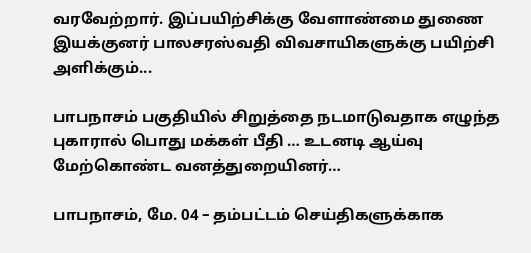வரவேற்றார். இப்பயிற்சிக்கு வேளாண்மை துணை இயக்குனர் பாலசரஸ்வதி விவசாயிகளுக்கு பயிற்சி அளிக்கும்...

பாபநாசம் பகுதியில் சிறுத்தை நடமாடுவதாக எழுந்த புகாரால் பொது மக்கள் பீதி … உடனடி ஆய்வு மேற்கொண்ட வனத்துறையினர்…

பாபநாசம், மே. 04 – தம்பட்டம் செய்திகளுக்காக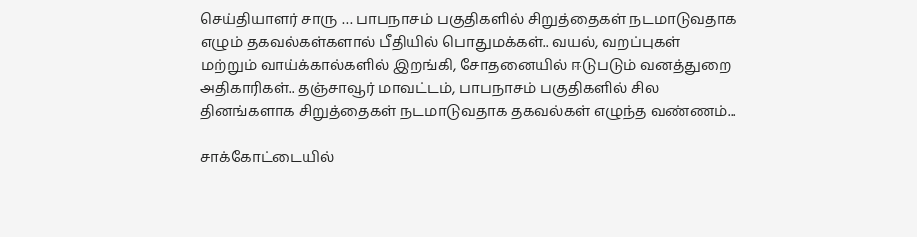செய்தியாளர் சாரு … பாபநாசம் பகுதிகளில் சிறுத்தைகள் நடமாடுவதாக எழும் தகவல்கள்களால் பீதியில் பொதுமக்கள்.. வயல், வறப்புகள் மற்றும் வாய்க்கால்களில் இறங்கி, சோதனையில் ஈடுபடும் வனத்துறை அதிகாரிகள்.. தஞ்சாவூர் மாவட்டம், பாபநாசம் பகுதிகளில் சில தினங்களாக சிறுத்தைகள் நடமாடுவதாக தகவல்கள் எழுந்த வண்ணம்...

சாக்கோட்டையில்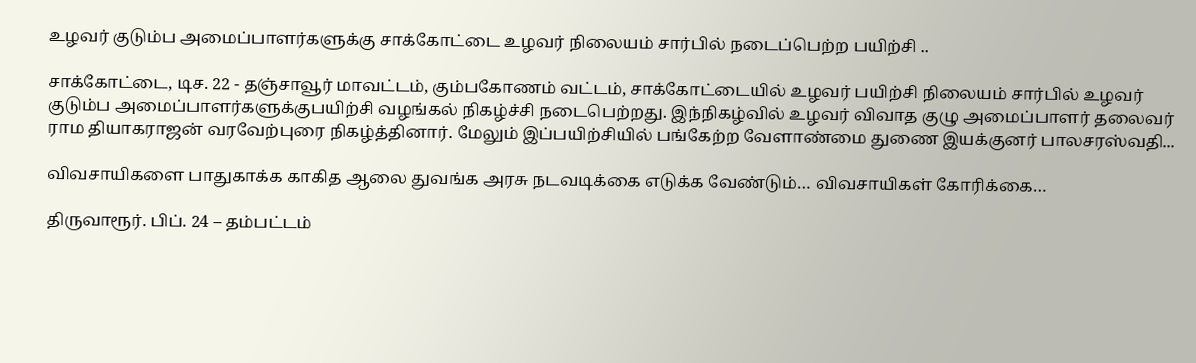உழவர் குடும்ப அமைப்பாளர்களுக்கு சாக்கோட்டை உழவர் நிலையம் சார்பில் நடைப்பெற்ற பயிற்சி ..

சாக்கோட்டை, டிச. 22 - தஞ்சாவூர் மாவட்டம், கும்பகோணம் வட்டம், சாக்கோட்டையில் உழவர் பயிற்சி நிலையம் சார்பில் உழவர் குடும்ப அமைப்பாளர்களுக்குபயிற்சி வழங்கல் நிகழ்ச்சி நடைபெற்றது. இந்நிகழ்வில் உழவர் விவாத குழு அமைப்பாளர் தலைவர் ராம தியாகராஜன் வரவேற்புரை நிகழ்த்தினார். மேலும் இப்பயிற்சியில் பங்கேற்ற வேளாண்மை துணை இயக்குனர் பாலசரஸ்வதி...

விவசாயிகளை பாதுகாக்க காகித ஆலை துவங்க அரசு நடவடிக்கை எடுக்க வேண்டும்… விவசாயிகள் கோரிக்கை…

திருவாரூர். பிப். 24 – தம்பட்டம்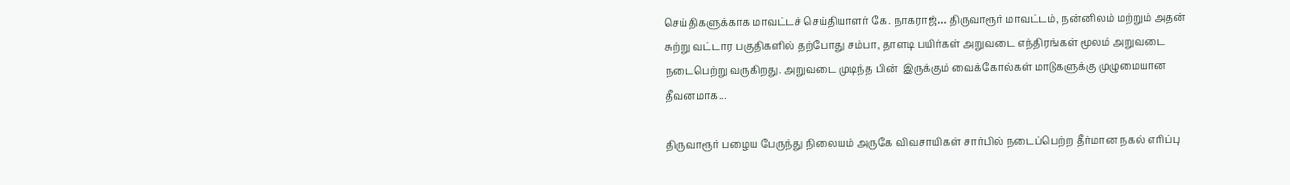செய்திகளுக்காக மாவட்டச் செய்தியாளர் கே. நாகராஜ்… திருவாரூர் மாவட்டம், நன்னிலம் மற்றும் அதன் சுற்று வட்டார பகுதிகளில் தற்போது சம்பா, தாளடி பயிர்கள் அறுவடை எந்திரங்கள் மூலம் அறுவடை நடைபெற்று வருகிறது. அறுவடை முடிந்த பின்  இருக்கும் வைக்கோல்கள் மாடுகளுக்கு முழுமையான தீவனமாக...

திருவாரூர் பழைய பேருந்து நிலையம் அருகே விவசாயிகள் சார்பில் நடைப்பெற்ற தீர்மான நகல் எரிப்பு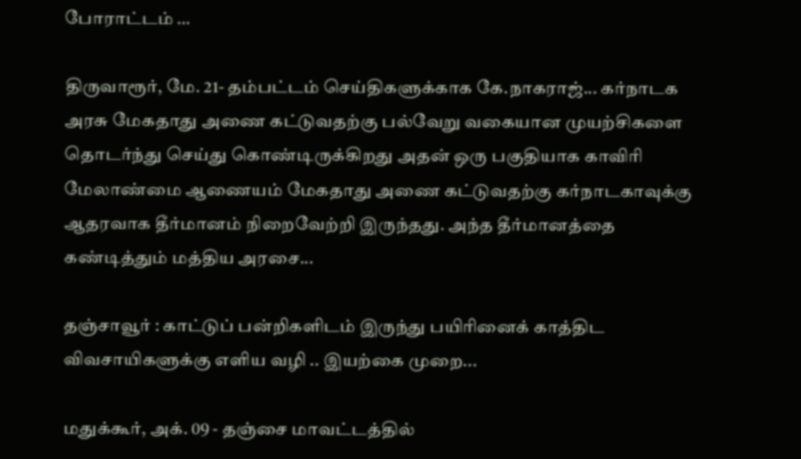போராட்டம் …

திருவாரூர், மே. 21- தம்பட்டம் செய்திகளுக்காக கே.நாகராஜ்... கர்நாடக அரசு மேகதாது அணை கட்டுவதற்கு பல்வேறு வகையான முயற்சிகளை தொடர்ந்து செய்து கொண்டிருக்கிறது அதன் ஒரு பகுதியாக காவிரி மேலாண்மை ஆணையம் மேகதாது அணை கட்டுவதற்கு கர்நாடகாவுக்கு ஆதரவாக தீர்மானம் நிறைவேற்றி இருந்தது. அந்த தீர்மானத்தை கண்டித்தும் மத்திய அரசை...

தஞ்சாவூர் : காட்டுப் பன்றிகளிடம் இருந்து பயிரினைக் காத்திட விவசாயிகளுக்கு எளிய வழி .. இயற்கை முறை...

மதுக்கூர், அக். 09 - தஞ்சை மாவட்டத்தில்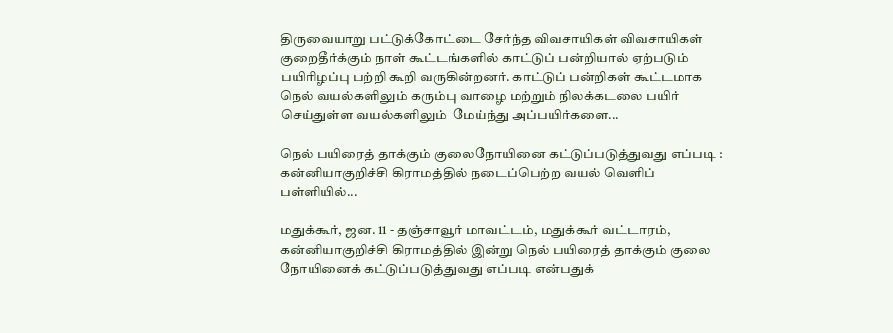திருவையாறு பட்டுக்கோட்டை சேர்ந்த விவசாயிகள் விவசாயிகள் குறைதீர்க்கும் நாள் கூட்டங்களில் காட்டுப் பன்றியால் ஏற்படும் பயிரிழப்பு பற்றி கூறி வருகின்றனர். காட்டுப் பன்றிகள் கூட்டமாக நெல் வயல்களிலும் கரும்பு வாழை மற்றும் நிலக்கடலை பயிர் செய்துள்ள வயல்களிலும்  மேய்ந்து அப்பயிர்களை...

நெல் பயிரைத் தாக்கும் குலைநோயினை கட்டுப்படுத்துவது எப்படி : கன்னியாகுறிச்சி கிராமத்தில் நடைப்பெற்ற வயல் வெளிப் பள்ளியில்...

மதுக்கூர், ஜன. 11 - தஞ்சாவூர் மாவட்டம், மதுக்கூர் வட்டாரம், கன்னியாகுறிச்சி கிராமத்தில் இன்று நெல் பயிரைத் தாக்கும் குலை நோயினைக் கட்டுப்படுத்துவது எப்படி என்பதுக்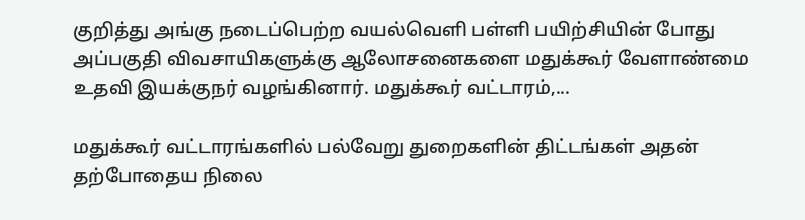குறித்து அங்கு நடைப்பெற்ற வயல்வெளி பள்ளி பயிற்சியின் போது அப்பகுதி விவசாயிகளுக்கு ஆலோசனைகளை மதுக்கூர் வேளாண்மை உதவி இயக்குநர் வழங்கினார். மதுக்கூர் வட்டாரம்,...

மதுக்கூர் வட்டாரங்களில் பல்வேறு துறைகளின் திட்டங்கள் அதன் தற்போதைய நிலை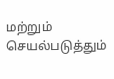மற்றும் செயல்படுத்தும்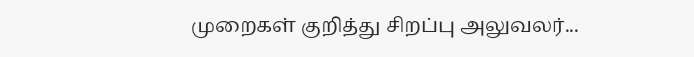முறைகள் குறித்து சிறப்பு அலுவலர்...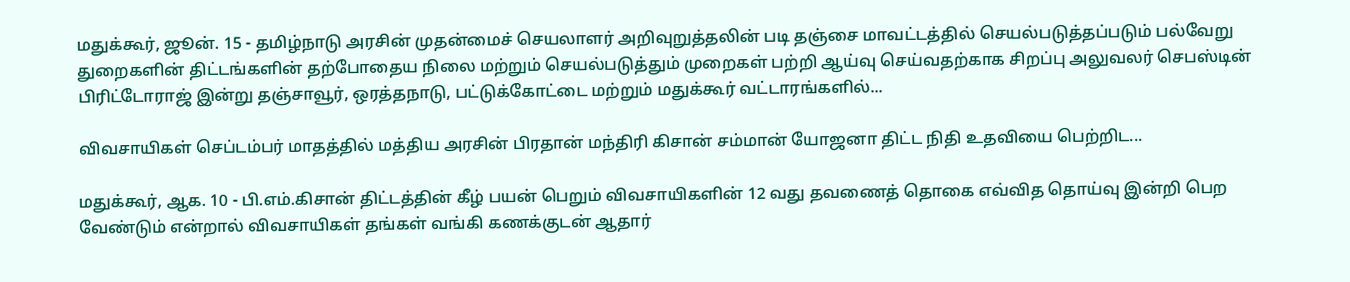மதுக்கூர், ஜூன். 15 - தமிழ்நாடு அரசின் முதன்மைச் செயலாளர் அறிவுறுத்தலின் படி தஞ்சை மாவட்டத்தில் செயல்படுத்தப்படும் பல்வேறு துறைகளின் திட்டங்களின் தற்போதைய நிலை மற்றும் செயல்படுத்தும் முறைகள் பற்றி ஆய்வு செய்வதற்காக சிறப்பு அலுவலர் செபஸ்டின் பிரிட்டோராஜ் இன்று தஞ்சாவூர், ஒரத்தநாடு, பட்டுக்கோட்டை மற்றும் மதுக்கூர் வட்டாரங்களில்...

விவசாயிகள் செப்டம்பர் மாதத்தில் மத்திய அரசின் பிரதான் மந்திரி கிசான் சம்மான் யோஜனா திட்ட நிதி உதவியை பெற்றிட...

மதுக்கூர், ஆக. 10 - பி.எம்.கிசான் திட்டத்தின் கீழ் பயன் பெறும் விவசாயிகளின் 12 வது தவணைத் தொகை எவ்வித தொய்வு இன்றி பெற வேண்டும் என்றால் விவசாயிகள் தங்கள் வங்கி கணக்குடன் ஆதார்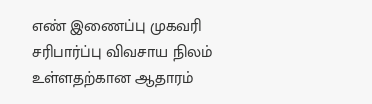எண் இணைப்பு முகவரி சரிபார்ப்பு விவசாய நிலம் உள்ளதற்கான ஆதாரம்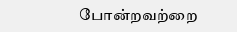போன்றவற்றை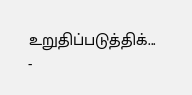உறுதிப்படுத்திக்...
-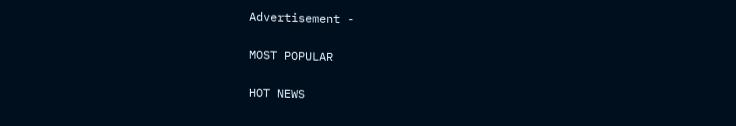Advertisement -

MOST POPULAR

HOT NEWS